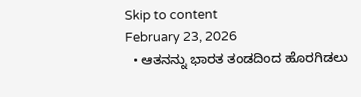Skip to content
February 23, 2026
  • ಆತನನ್ನು ಭಾರತ ತಂಡದಿಂದ ಹೊರಗಿಡಲು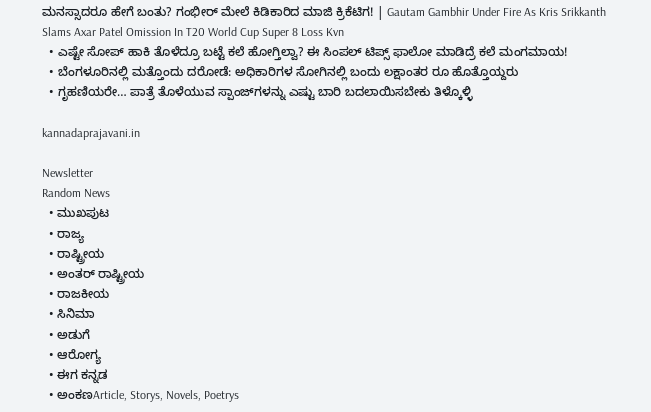ಮನಸ್ಸಾದರೂ ಹೇಗೆ ಬಂತು? ಗಂಭೀರ್ ಮೇಲೆ ಕಿಡಿಕಾರಿದ ಮಾಜಿ ಕ್ರಿಕೆಟಿಗ! | Gautam Gambhir Under Fire As Kris Srikkanth Slams Axar Patel Omission In T20 World Cup Super 8 Loss Kvn
  • ಎಷ್ಟೇ ಸೋಪ್‌ ಹಾಕಿ ತೊಳೆದ್ರೂ ಬಟ್ಟೆ ಕಲೆ ಹೋಗ್ತಿಲ್ವಾ? ಈ ಸಿಂಪಲ್‌ ಟಿಪ್ಸ್‌ ಫಾಲೋ ಮಾಡಿದ್ರೆ ಕಲೆ ಮಂಗಮಾಯ!
  • ಬೆಂಗಳೂರಿನಲ್ಲಿ ಮತ್ತೊಂದು ದರೋಡೆ: ಅಧಿಕಾರಿಗಳ ಸೋಗಿನಲ್ಲಿ ಬಂದು ಲಕ್ಷಾಂತರ ರೂ ಹೊತ್ತೊಯ್ದರು
  • ಗೃಹಣಿಯರೇ… ಪಾತ್ರೆ ತೊಳೆಯುವ ಸ್ಪಾಂಜ್‌ಗಳನ್ನು ಎಷ್ಟು ಬಾರಿ ಬದಲಾಯಿಸಬೇಕು ತಿಳ್ಕೊಳ್ಳಿ

kannadaprajavani.in

Newsletter
Random News
  • ಮುಖಪುಟ
  • ರಾಜ್ಯ
  • ರಾಷ್ಟ್ರೀಯ
  • ಅಂತರ್ ರಾಷ್ಟ್ರೀಯ
  • ರಾಜಕೀಯ
  • ಸಿನಿಮಾ
  • ಅಡುಗೆ
  • ಆರೋಗ್ಯ
  • ಈಗ ಕನ್ನಡ
  • ಅಂಕಣArticle, Storys, Novels, Poetrys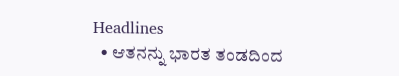Headlines
  • ಆತನನ್ನು ಭಾರತ ತಂಡದಿಂದ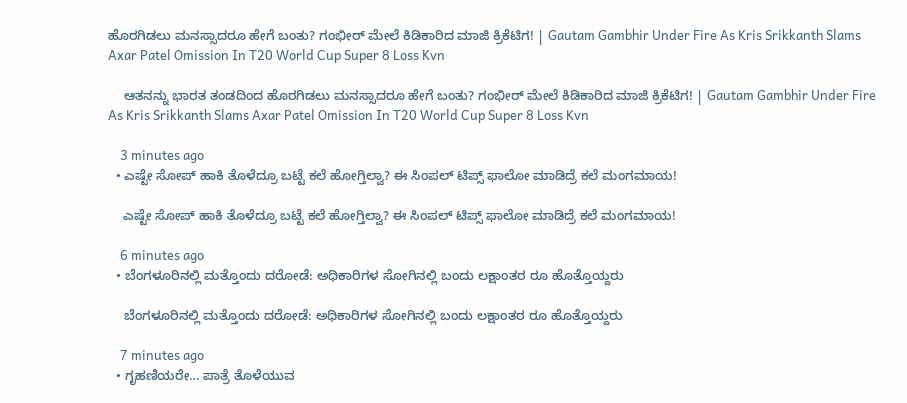ಹೊರಗಿಡಲು ಮನಸ್ಸಾದರೂ ಹೇಗೆ ಬಂತು? ಗಂಭೀರ್ ಮೇಲೆ ಕಿಡಿಕಾರಿದ ಮಾಜಿ ಕ್ರಿಕೆಟಿಗ! | Gautam Gambhir Under Fire As Kris Srikkanth Slams Axar Patel Omission In T20 World Cup Super 8 Loss Kvn

    ಆತನನ್ನು ಭಾರತ ತಂಡದಿಂದ ಹೊರಗಿಡಲು ಮನಸ್ಸಾದರೂ ಹೇಗೆ ಬಂತು? ಗಂಭೀರ್ ಮೇಲೆ ಕಿಡಿಕಾರಿದ ಮಾಜಿ ಕ್ರಿಕೆಟಿಗ! | Gautam Gambhir Under Fire As Kris Srikkanth Slams Axar Patel Omission In T20 World Cup Super 8 Loss Kvn

    3 minutes ago
  • ಎಷ್ಟೇ ಸೋಪ್‌ ಹಾಕಿ ತೊಳೆದ್ರೂ ಬಟ್ಟೆ ಕಲೆ ಹೋಗ್ತಿಲ್ವಾ? ಈ ಸಿಂಪಲ್‌ ಟಿಪ್ಸ್‌ ಫಾಲೋ ಮಾಡಿದ್ರೆ ಕಲೆ ಮಂಗಮಾಯ!

    ಎಷ್ಟೇ ಸೋಪ್‌ ಹಾಕಿ ತೊಳೆದ್ರೂ ಬಟ್ಟೆ ಕಲೆ ಹೋಗ್ತಿಲ್ವಾ? ಈ ಸಿಂಪಲ್‌ ಟಿಪ್ಸ್‌ ಫಾಲೋ ಮಾಡಿದ್ರೆ ಕಲೆ ಮಂಗಮಾಯ!

    6 minutes ago
  • ಬೆಂಗಳೂರಿನಲ್ಲಿ ಮತ್ತೊಂದು ದರೋಡೆ: ಅಧಿಕಾರಿಗಳ ಸೋಗಿನಲ್ಲಿ ಬಂದು ಲಕ್ಷಾಂತರ ರೂ ಹೊತ್ತೊಯ್ದರು

    ಬೆಂಗಳೂರಿನಲ್ಲಿ ಮತ್ತೊಂದು ದರೋಡೆ: ಅಧಿಕಾರಿಗಳ ಸೋಗಿನಲ್ಲಿ ಬಂದು ಲಕ್ಷಾಂತರ ರೂ ಹೊತ್ತೊಯ್ದರು

    7 minutes ago
  • ಗೃಹಣಿಯರೇ… ಪಾತ್ರೆ ತೊಳೆಯುವ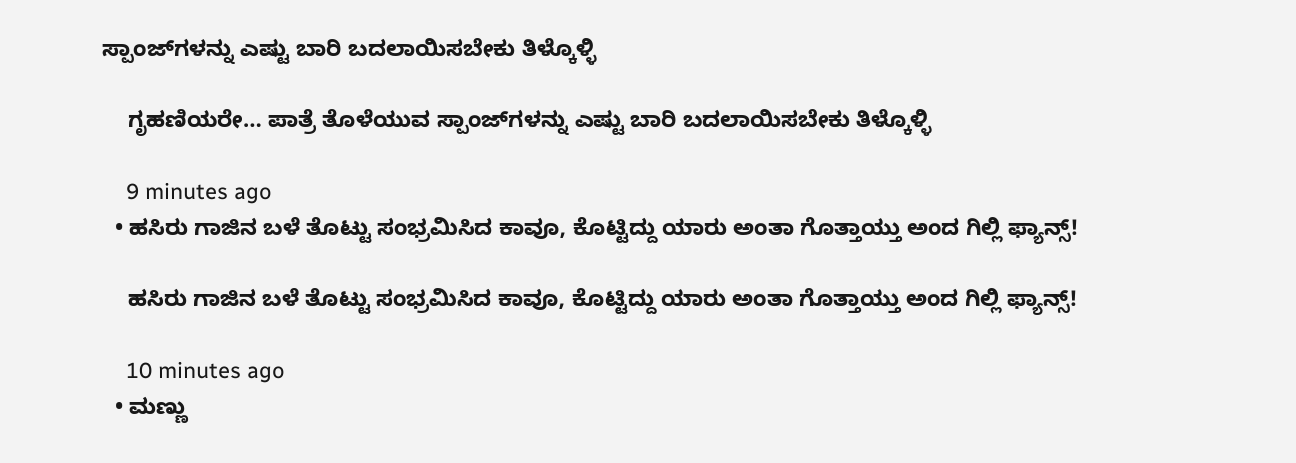ಸ್ಪಾಂಜ್‌ಗಳನ್ನು ಎಷ್ಟು ಬಾರಿ ಬದಲಾಯಿಸಬೇಕು ತಿಳ್ಕೊಳ್ಳಿ

    ಗೃಹಣಿಯರೇ… ಪಾತ್ರೆ ತೊಳೆಯುವ ಸ್ಪಾಂಜ್‌ಗಳನ್ನು ಎಷ್ಟು ಬಾರಿ ಬದಲಾಯಿಸಬೇಕು ತಿಳ್ಕೊಳ್ಳಿ

    9 minutes ago
  • ಹಸಿರು ಗಾಜಿನ ಬಳೆ ತೊಟ್ಟು ಸಂಭ್ರಮಿಸಿದ ಕಾವೂ, ಕೊಟ್ಟಿದ್ದು ಯಾರು ಅಂತಾ ಗೊತ್ತಾಯ್ತು ಅಂದ ಗಿಲ್ಲಿ ಫ್ಯಾನ್ಸ್‌!

    ಹಸಿರು ಗಾಜಿನ ಬಳೆ ತೊಟ್ಟು ಸಂಭ್ರಮಿಸಿದ ಕಾವೂ, ಕೊಟ್ಟಿದ್ದು ಯಾರು ಅಂತಾ ಗೊತ್ತಾಯ್ತು ಅಂದ ಗಿಲ್ಲಿ ಫ್ಯಾನ್ಸ್‌!

    10 minutes ago
  • ಮಣ್ಣು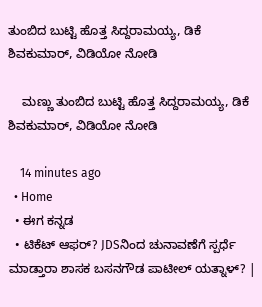ತುಂಬಿದ ಬುಟ್ಟಿ ಹೊತ್ತ ಸಿದ್ದರಾಮಯ್ಯ, ಡಿಕೆ ಶಿವಕುಮಾರ್, ವಿಡಿಯೋ ನೋಡಿ

    ಮಣ್ಣು ತುಂಬಿದ ಬುಟ್ಟಿ ಹೊತ್ತ ಸಿದ್ದರಾಮಯ್ಯ, ಡಿಕೆ ಶಿವಕುಮಾರ್, ವಿಡಿಯೋ ನೋಡಿ

    14 minutes ago
  • Home
  • ಈಗ ಕನ್ನಡ
  • ಟಿಕೆಟ್ ಆಫರ್? JDSನಿಂದ ಚುನಾವಣೆಗೆ ಸ್ಪರ್ಧೆ ಮಾಡ್ತಾರಾ ಶಾಸಕ ಬಸನಗೌಡ ಪಾಟೀಲ್ ಯತ್ನಾಳ್? |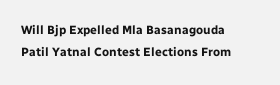Will Bjp Expelled Mla Basanagouda Patil Yatnal Contest Elections From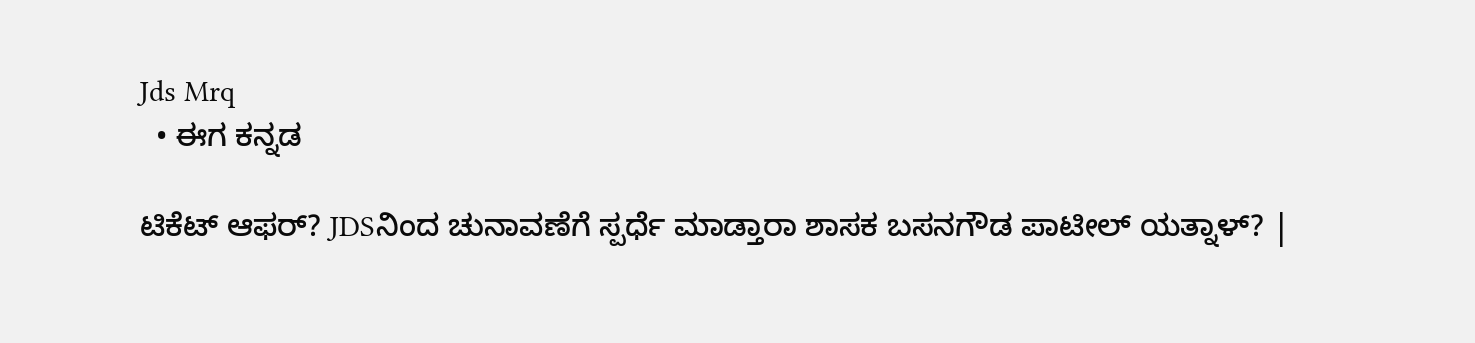Jds Mrq
  • ಈಗ ಕನ್ನಡ

ಟಿಕೆಟ್ ಆಫರ್? JDSನಿಂದ ಚುನಾವಣೆಗೆ ಸ್ಪರ್ಧೆ ಮಾಡ್ತಾರಾ ಶಾಸಕ ಬಸನಗೌಡ ಪಾಟೀಲ್ ಯತ್ನಾಳ್? |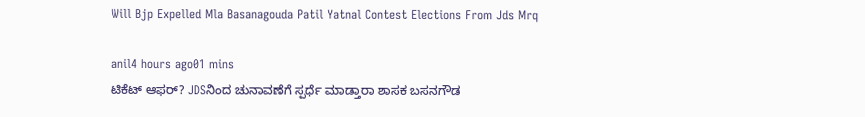Will Bjp Expelled Mla Basanagouda Patil Yatnal Contest Elections From Jds Mrq

anil4 hours ago01 mins
ಟಿಕೆಟ್ ಆಫರ್? JDSನಿಂದ ಚುನಾವಣೆಗೆ ಸ್ಪರ್ಧೆ ಮಾಡ್ತಾರಾ ಶಾಸಕ ಬಸನಗೌಡ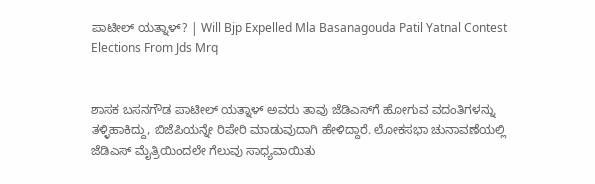ಪಾಟೀಲ್ ಯತ್ನಾಳ್? | Will Bjp Expelled Mla Basanagouda Patil Yatnal Contest Elections From Jds Mrq


ಶಾಸಕ ಬಸನಗೌಡ ಪಾಟೀಲ್‌ ಯತ್ನಾಳ್ ಅವರು ತಾವು ಜೆಡಿಎಸ್‌ಗೆ ಹೋಗುವ ವದಂತಿಗಳನ್ನು ತಳ್ಳಿಹಾಕಿದ್ದು, ಬಿಜೆಪಿಯನ್ನೇ ರಿಪೇರಿ ಮಾಡುವುದಾಗಿ ಹೇಳಿದ್ದಾರೆ. ಲೋಕಸಭಾ ಚುನಾವಣೆಯಲ್ಲಿ ಜೆಡಿಎಸ್ ಮೈತ್ರಿಯಿಂದಲೇ ಗೆಲುವು ಸಾಧ್ಯವಾಯಿತು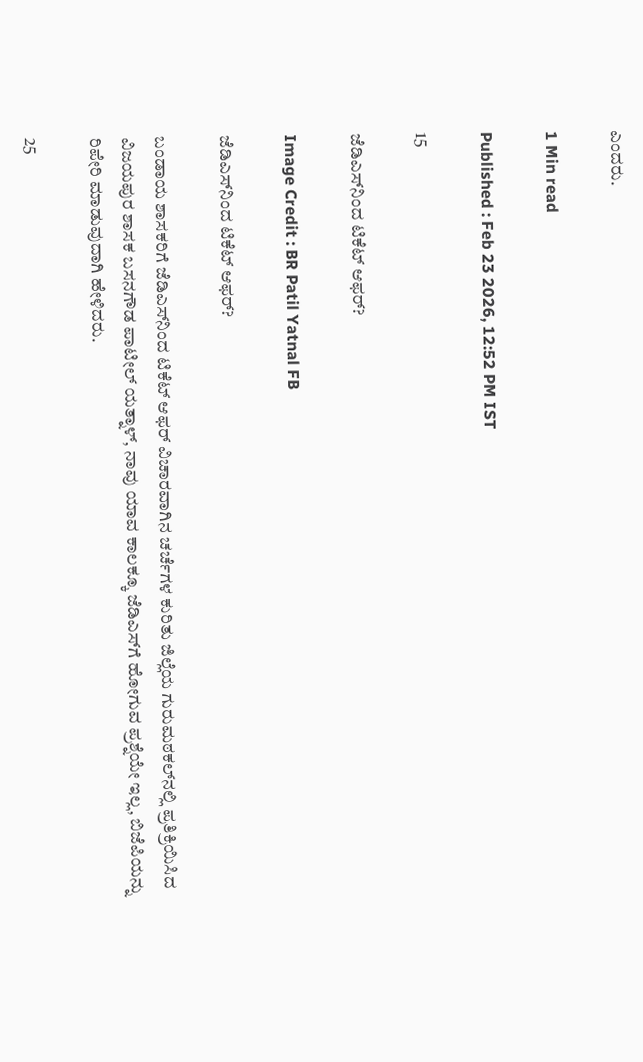ಎಂದರು.

1 Min read

Published : Feb 23 2026, 12:52 PM IST

15

ಜೆಡಿಎಸ್‌ನಿಂದ ಟಿಕೆಟ್ ಆಫರ್‌?

Image Credit : BR Patil Yatnal FB

ಜೆಡಿಎಸ್‌ನಿಂದ ಟಿಕೆಟ್ ಆಫರ್‌?

ಬಂಡಾಯ ಶಾಸಕರಿಗೆ ಜೆಡಿಎಸ್‌ನಿಂದ ಟಿಕೆಟ್ ಆಫರ್‌ ವಿಚಾರವಾಗಿನ ಚರ್ಚೆಗಳ ಕುರಿತು ಜಿಲ್ಲೆಯ ಗುರುಮಠಕಲ್‌ನಲ್ಲಿ ಪ್ರತಿಕ್ರಿಯಿಸಿದ ವಿಜಯಪುರ ಶಾಸಕ ಬಸನಗೌಡ ಪಾಟೀಲ್‌ ಯತ್ನಾಳ್‌, ನಾವು ಯಾವ ಕಾಲಕ್ಕೂ ಜೆಡಿಎಸ್‌ಗೆ ಹೋಗುವ ಪ್ರಶ್ನೆಯೇ ಇಲ್ಲ, ಬಿಜೆಪಿಯನ್ನು ರಿಪೇರಿ ಮಾಡುವುದಾಗಿ ಹೇಳಿದರು.

25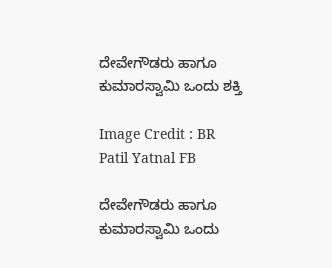ದೇವೇಗೌಡರು ಹಾಗೂ ಕುಮಾರಸ್ವಾಮಿ ಒಂದು ಶಕ್ತಿ

Image Credit : BR Patil Yatnal FB

ದೇವೇಗೌಡರು ಹಾಗೂ ಕುಮಾರಸ್ವಾಮಿ ಒಂದು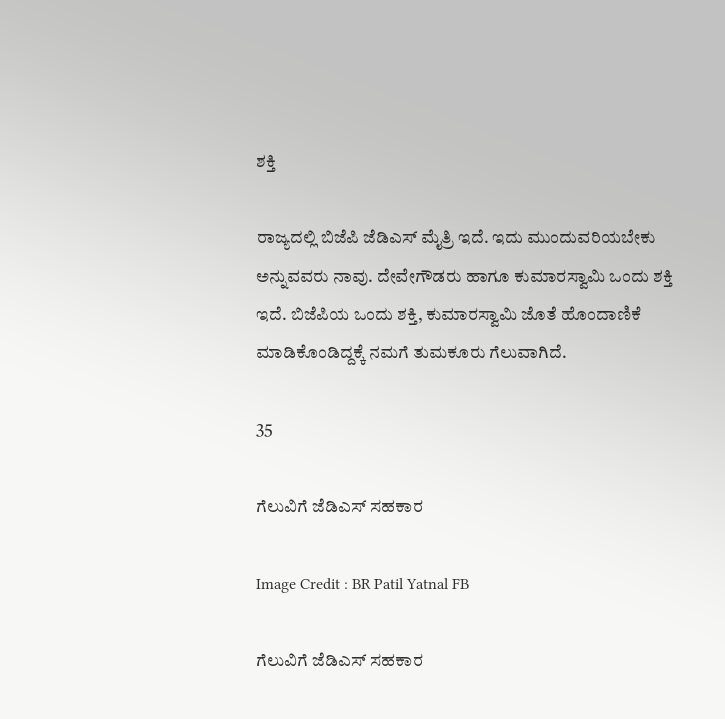ಶಕ್ತಿ

ರಾಜ್ಯದಲ್ಲಿ ಬಿಜೆಪಿ ಜೆಡಿಎಸ್ ಮೈತ್ರಿ ಇದೆ. ಇದು ಮುಂದುವರಿಯಬೇಕು ಅನ್ನುವವರು ನಾವು. ದೇವೇಗೌಡರು ಹಾಗೂ ಕುಮಾರಸ್ವಾಮಿ ಒಂದು ಶಕ್ತಿ ಇದೆ. ಬಿಜೆಪಿಯ ಒಂದು ಶಕ್ತಿ, ಕುಮಾರಸ್ವಾಮಿ ಜೊತೆ ಹೊಂದಾಣಿಕೆ ಮಾಡಿಕೊಂಡಿದ್ದಕ್ಕೆ ನಮಗೆ ತುಮಕೂರು ಗೆಲುವಾಗಿದೆ.

35

ಗೆಲುವಿಗೆ ಜೆಡಿಎಸ್ ಸಹಕಾರ

Image Credit : BR Patil Yatnal FB

ಗೆಲುವಿಗೆ ಜೆಡಿಎಸ್ ಸಹಕಾರ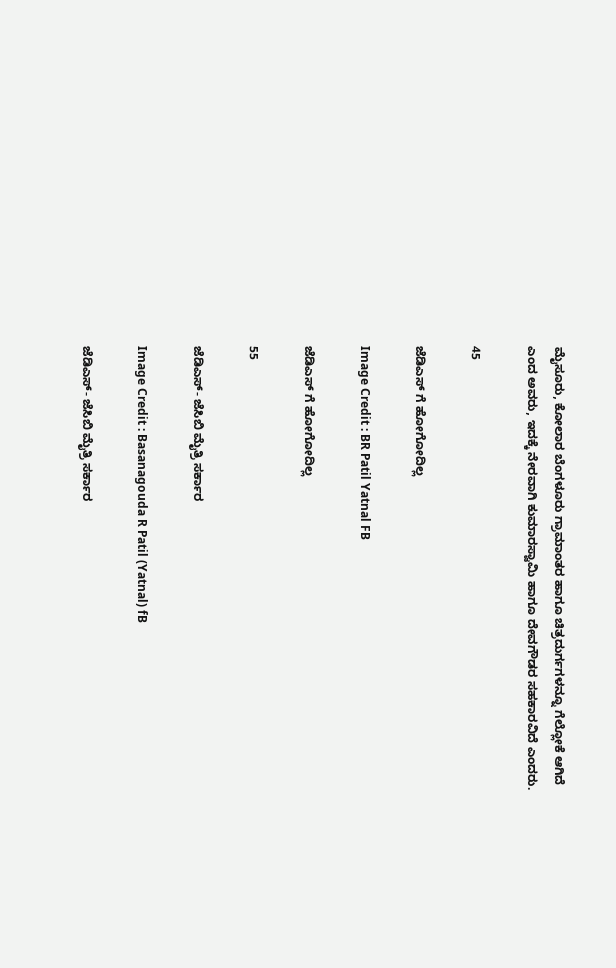ಮೈಸೂರು, ಕೋಲಾರ ಬೆಂಗಳೂರು ಗ್ರಾಮಾಂತರ ಹಾಗೂ ಚಿತ್ರದುರ್ಗಗಳನ್ನೂ ಗೆಲ್ಲೋಕೆ ಆಗಿದೆ ಎಂದ ಅವರು, ಇದಕ್ಕೆ ನೇರವಾಗಿ ಕುಮಾರಸ್ವಾಮಿ ಹಾಗೂ ದೇವಗೌಡರ ಸಹಕಾರವಿದೆ ಎಂದರು.

45

ಜೆಡಿಎಸ್ ಗೆ ಹೋಗೋದಿಲ್ಲ

Image Credit : BR Patil Yatnal FB

ಜೆಡಿಎಸ್ ಗೆ ಹೋಗೋದಿಲ್ಲ

55

ಜೆಡಿಎಸ್- ಜೆಸಿಬಿ ಮೈತ್ರಿ ಸರ್ಕಾರ

Image Credit : Basanagouda R Patil (Yatnal) fB

ಜೆಡಿಎಸ್- ಜೆಸಿಬಿ ಮೈತ್ರಿ ಸರ್ಕಾರ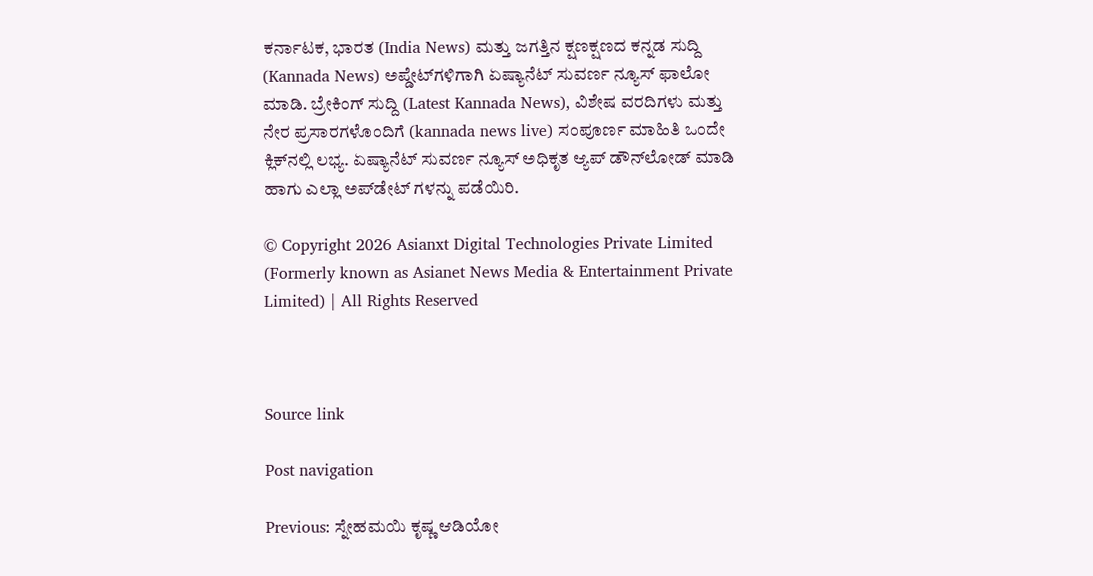ಕರ್ನಾಟಕ, ಭಾರತ (India News) ಮತ್ತು ಜಗತ್ತಿನ ಕ್ಷಣಕ್ಷಣದ ಕನ್ನಡ ಸುದ್ದಿ (Kannada News) ಅಪ್ಡೇಟ್‌ಗಳಿಗಾಗಿ ಏಷ್ಯಾನೆಟ್ ಸುವರ್ಣ ನ್ಯೂಸ್‌ ಫಾಲೋ ಮಾಡಿ. ಬ್ರೇಕಿಂಗ್ ಸುದ್ದಿ (Latest Kannada News), ವಿಶೇಷ ವರದಿಗಳು ಮತ್ತು ನೇರ ಪ್ರಸಾರಗಳೊಂದಿಗೆ (kannada news live) ಸಂಪೂರ್ಣ ಮಾಹಿತಿ ಒಂದೇ ಕ್ಲಿಕ್‌ನಲ್ಲಿ ಲಭ್ಯ. ಏಷ್ಯಾನೆಟ್ ಸುವರ್ಣ ನ್ಯೂಸ್ ಅಧಿಕೃತ ಆ್ಯಪ್ ಡೌನ್‌ಲೋಡ್ ಮಾಡಿ ಹಾಗು ಎಲ್ಲಾ ಅಪ್‌ಡೇಟ್ ಗಳನ್ನು ಪಡೆಯಿರಿ.

© Copyright 2026 Asianxt Digital Technologies Private Limited (Formerly known as Asianet News Media & Entertainment Private Limited) | All Rights Reserved



Source link

Post navigation

Previous: ಸ್ನೇಹಮಯಿ ಕೃಷ್ಣ ಆಡಿಯೋ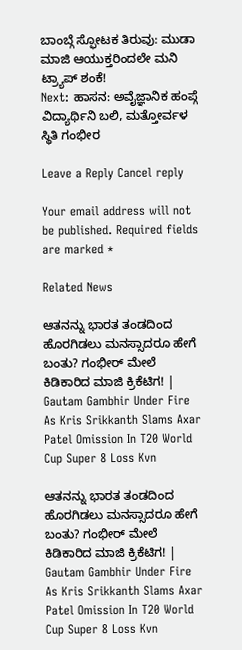ಬಾಂಬ್ಗೆ ಸ್ಫೋಟಕ ತಿರುವು: ಮುಡಾ ಮಾಜಿ ಆಯುಕ್ತರಿಂದಲೇ ಮನಿ ಟ್ರ್ಯಾಪ್ ಶಂಕೆ!
Next: ಹಾಸನ: ಅವೈಜ್ಞಾನಿಕ ಹಂಪ್ಗೆ ವಿದ್ಯಾರ್ಥಿನಿ ಬಲಿ, ಮತ್ತೋರ್ವಳ ಸ್ಥಿತಿ ಗಂಭೀರ

Leave a Reply Cancel reply

Your email address will not be published. Required fields are marked *

Related News

ಆತನನ್ನು ಭಾರತ ತಂಡದಿಂದ ಹೊರಗಿಡಲು ಮನಸ್ಸಾದರೂ ಹೇಗೆ ಬಂತು? ಗಂಭೀರ್ ಮೇಲೆ ಕಿಡಿಕಾರಿದ ಮಾಜಿ ಕ್ರಿಕೆಟಿಗ! | Gautam Gambhir Under Fire As Kris Srikkanth Slams Axar Patel Omission In T20 World Cup Super 8 Loss Kvn

ಆತನನ್ನು ಭಾರತ ತಂಡದಿಂದ ಹೊರಗಿಡಲು ಮನಸ್ಸಾದರೂ ಹೇಗೆ ಬಂತು? ಗಂಭೀರ್ ಮೇಲೆ ಕಿಡಿಕಾರಿದ ಮಾಜಿ ಕ್ರಿಕೆಟಿಗ! | Gautam Gambhir Under Fire As Kris Srikkanth Slams Axar Patel Omission In T20 World Cup Super 8 Loss Kvn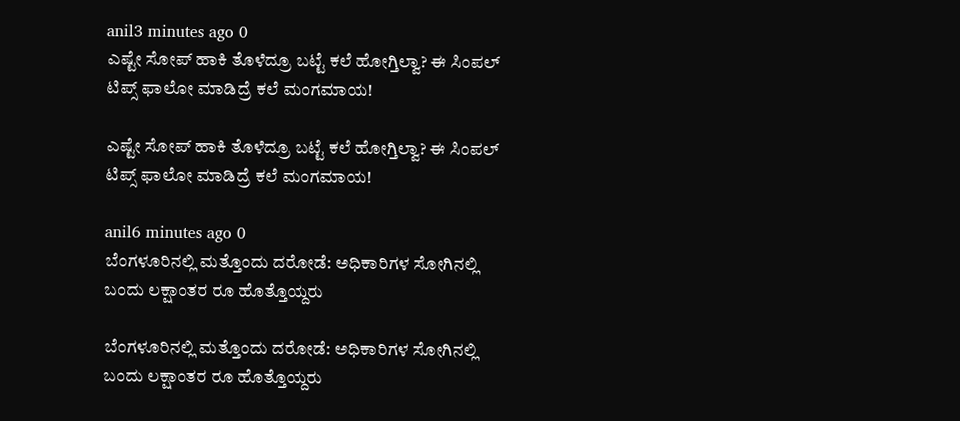anil3 minutes ago 0
ಎಷ್ಟೇ ಸೋಪ್‌ ಹಾಕಿ ತೊಳೆದ್ರೂ ಬಟ್ಟೆ ಕಲೆ ಹೋಗ್ತಿಲ್ವಾ? ಈ ಸಿಂಪಲ್‌ ಟಿಪ್ಸ್‌ ಫಾಲೋ ಮಾಡಿದ್ರೆ ಕಲೆ ಮಂಗಮಾಯ!

ಎಷ್ಟೇ ಸೋಪ್‌ ಹಾಕಿ ತೊಳೆದ್ರೂ ಬಟ್ಟೆ ಕಲೆ ಹೋಗ್ತಿಲ್ವಾ? ಈ ಸಿಂಪಲ್‌ ಟಿಪ್ಸ್‌ ಫಾಲೋ ಮಾಡಿದ್ರೆ ಕಲೆ ಮಂಗಮಾಯ!

anil6 minutes ago 0
ಬೆಂಗಳೂರಿನಲ್ಲಿ ಮತ್ತೊಂದು ದರೋಡೆ: ಅಧಿಕಾರಿಗಳ ಸೋಗಿನಲ್ಲಿ ಬಂದು ಲಕ್ಷಾಂತರ ರೂ ಹೊತ್ತೊಯ್ದರು

ಬೆಂಗಳೂರಿನಲ್ಲಿ ಮತ್ತೊಂದು ದರೋಡೆ: ಅಧಿಕಾರಿಗಳ ಸೋಗಿನಲ್ಲಿ ಬಂದು ಲಕ್ಷಾಂತರ ರೂ ಹೊತ್ತೊಯ್ದರು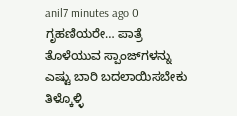anil7 minutes ago 0
ಗೃಹಣಿಯರೇ… ಪಾತ್ರೆ ತೊಳೆಯುವ ಸ್ಪಾಂಜ್‌ಗಳನ್ನು ಎಷ್ಟು ಬಾರಿ ಬದಲಾಯಿಸಬೇಕು ತಿಳ್ಕೊಳ್ಳಿ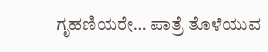ಗೃಹಣಿಯರೇ… ಪಾತ್ರೆ ತೊಳೆಯುವ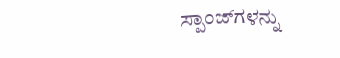ಸ್ಪಾಂಜ್‌ಗಳನ್ನು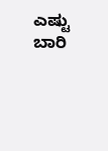ಎಷ್ಟು ಬಾರಿ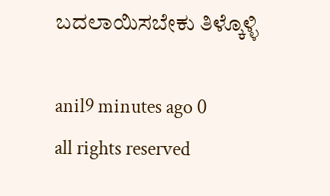ಬದಲಾಯಿಸಬೇಕು ತಿಳ್ಕೊಳ್ಳಿ

anil9 minutes ago 0
all rights reserved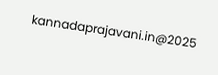kannadaprajavani.in@2025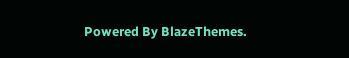Powered By BlazeThemes.